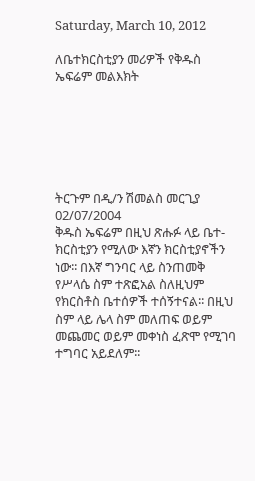Saturday, March 10, 2012

ለቤተክርስቲያን መሪዎች የቅዱስ ኤፍሬም መልእክት






ትርጉም በዲ/ን ሽመልስ መርጊያ
02/07/2004
ቅዱስ ኤፍሬም በዚህ ጽሑፉ ላይ ቤተ-ክርስቲያን የሚለው እኛን ክርስቲያኖችን ነው፡፡ በእኛ ግንባር ላይ ስንጠመቅ የሥላሴ ስም ተጽፎአል ስለዚህም የክርስቶስ ቤተሰዎች ተሰኝተናል፡፡ በዚህ ስም ላይ ሌላ ስም መለጠፍ ወይም መጨመር ወይም መቀነስ ፈጽሞ የሚገባ ተግባር አይደለም፡፡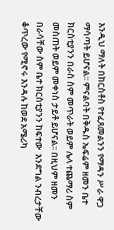እንዲህ ማለት በክርስቶስ የተፈጸመልንን የማዳን ሥራ ዋጋ ማሳጣት ይሆናል፡፡ ምናልባት በቅዱስ ኤፍሬም ዘመን ቤተ ክርስቲያንን በራስ ስም መጥራት ወይም ሌላ ተጨማሪ ስም መስጠት ወይም መቀነስ ታይቶ ይሆናል፡፡ በዚህም ዘመን በራሳቸው ስም ቤተ ክርስቲያንን ከፍተው  እንደግል ንብረታቸው ቆጥረው የሚኖሩ እንዳሉ ከወደ አሜሪካ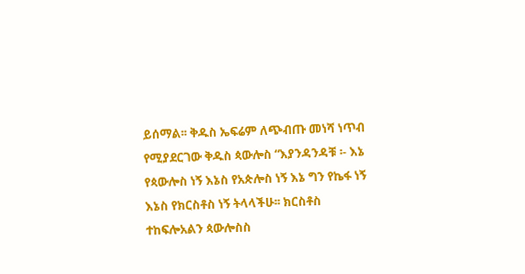ይሰማል፡፡ ቅዱስ ኤፍሬም ለጭብጡ መነሻ ነጥብ የሚያደርገው ቅዱስ ጳውሎስ “እያንዳንዳቹ ፡- እኔ የጳውሎስ ነኝ እኔስ የአጵሎስ ነኝ እኔ ግን የኬፋ ነኝ እኔስ የክርስቶስ ነኝ ትላላችሁ፡፡ ክርስቶስ ተከፍሎአልን ጳውሎስስ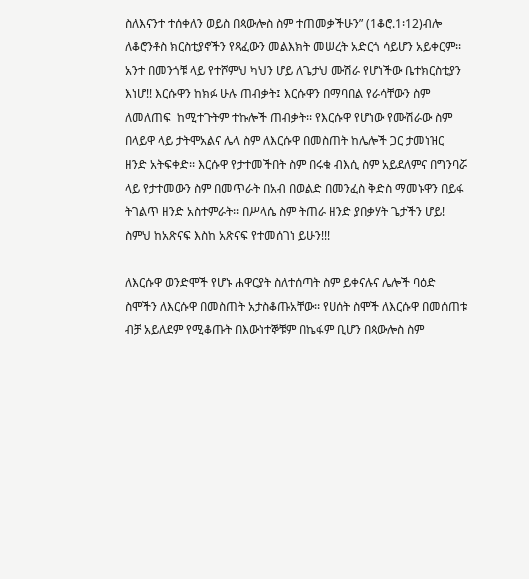ስለእናንተ ተሰቀለን ወይስ በጳውሎስ ስም ተጠመቃችሁን” (1ቆሮ.1፡12)ብሎ ለቆሮንቶስ ክርስቲያኖችን የጻፈውን መልእክት መሠረት አድርጎ ሳይሆን አይቀርም፡፡
አንተ በመንጎቹ ላይ የተሾምህ ካህን ሆይ ለጌታህ ሙሽራ የሆነችው ቤተክርስቲያን እነሆ!! እርሱዋን ከክፉ ሁሉ ጠብቃት፤ እርሱዋን በማባበል የራሳቸውን ስም ለመለጠፍ  ከሚተጉትም ተኩሎች ጠብቃት፡፡ የእርሱዋ የሆነው የሙሽራው ስም በላይዋ ላይ ታትሞአልና ሌላ ስም ለእርሱዋ በመስጠት ከሌሎች ጋር ታመነዝር ዘንድ አትፍቀድ፡፡ እርሱዋ የታተመችበት ስም በሩቁ ብእሲ ስም አይደለምና በግንባሯ ላይ የታተመውን ስም በመጥራት በአብ በወልድ በመንፈስ ቅድስ ማመኑዋን በይፋ ትገልጥ ዘንድ አስተምራት፡፡ በሥላሴ ስም ትጠራ ዘንድ ያበቃሃት ጌታችን ሆይ! ስምህ ከአጽናፍ እስከ አጽናፍ የተመሰገነ ይሁን!!!

ለእርሱዋ ወንድሞች የሆኑ ሐዋርያት ስለተሰጣት ስም ይቀናሉና ሌሎች ባዕድ ስሞችን ለእርሱዋ በመስጠት አታስቆጡአቸው፡፡ የሀሰት ስሞች ለእርሱዋ በመሰጠቱ ብቻ አይለደም የሚቆጡት በእውነተኞቹም በኬፋም ቢሆን በጳውሎስ ስም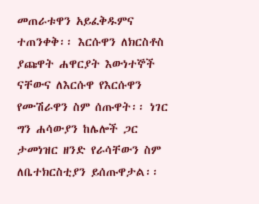መጠራቱዋን አይፈቅዱምና ተጠንቀቅ፡፡ እርሱዋን ለክርስቶስ ያጩዋት ሐዋርያት እውነተኞች ናቸውና ለእርሱዋ የእርሱዋን የሙሽራዋን ስም ሰጡዋት፡፡ ነገር ግን ሐሳውያን ከሌሎች ጋር ታመነዝር ዘንድ የራሳቸውን ስም ለቤተክርስቲያን ይሰጡዋታል፡፡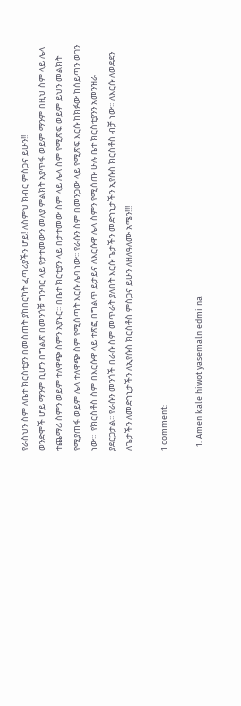የራስህን ስም ለቤተ ክርስቲያን በመስጠት ያከበርካት ፈጣሪያችን ሆይ! ለስምህ ክብር ምስጋና ይሁን!!
ወንድሞች ሆይ ማንም ቢሆን በግልጽ በመንጎቹ ግንባር ላይ የታተመውን መለያ ምልክት አያጥፋ ወይም ማንም በዚህ ስም ላይ ሌላ ተጨማሪ ስምን ወይም ተለዋጭ ስምን አያኑር፡፡ በቤተ ክርቲያን ላይ በታተመው ስም ላይ ሌላ ስም የሚጽፍ ወይም ይህን መልክት  የሚያጠፋ ወይም ሌላ ተለዋጭ ስም የሚሰጣት እርሱ ሌባ ነው፡፡ የራሱን ስም በመንጋው ላይ የሚጽፍ እርሱ ከክፉው ከሰይጣን ወገን  ነው፡፡  የክርስቶስ ስም በእርሱዋ ላይ ተጽፎ በግልጥ ይታይና ለእርሱዋ ሌላ ስምን የሚሰጡ ሁሉ ቤተ ክርስቲያንን አመንዝራ ያደርጋታል፡፡ የራሱን መንጎች በራሱ ስም መጥራት ያለበት እርሱ ጌታችን መድኀኒታችን ኢየሱስ ክርስቶስ ብቻ ነው፡፡ ለእርሱ ለወደደን ለጌታችን ለመድኀኒታችን ለኢየሱስ ክርስቶስ ምስጋና ይሁን ለዘለዓለሙ አሜን!!!

1 comment:

  1. Amen kale hiwot yasemaln edmi na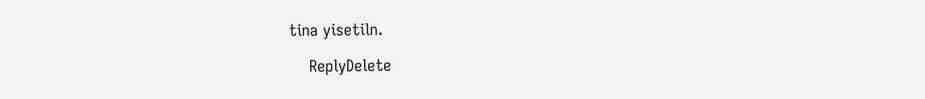tina yisetiln.

    ReplyDelete